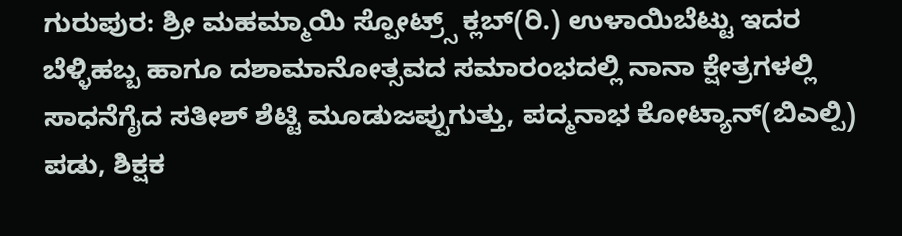ಗುರುಪುರ: ಶ್ರೀ ಮಹಮ್ಮಾಯಿ ಸ್ಪೋಟ್ರ್ಸ್ ಕ್ಲಬ್(ರಿ.) ಉಳಾಯಿಬೆಟ್ಟು ಇದರ ಬೆಳ್ಳಿಹಬ್ಬ ಹಾಗೂ ದಶಾಮಾನೋತ್ಸವದ ಸಮಾರಂಭದಲ್ಲಿ ನಾನಾ ಕ್ಷೇತ್ರಗಳಲ್ಲಿ ಸಾಧನೆಗೈದ ಸತೀಶ್ ಶೆಟ್ಟಿ ಮೂಡುಜಪ್ಪುಗುತ್ತು, ಪದ್ಮನಾಭ ಕೋಟ್ಯಾನ್(ಬಿಎಲ್ಪಿ) ಪಡು, ಶಿಕ್ಷಕ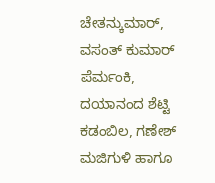ಚೇತನ್ಕುಮಾರ್, ವಸಂತ್ ಕುಮಾರ್ ಪೆರ್ಮಂಕಿ, ದಯಾನಂದ ಶೆಟ್ಟಿ ಕಡಂಬಿಲ, ಗಣೇಶ್ ಮಜಿಗುಳಿ ಹಾಗೂ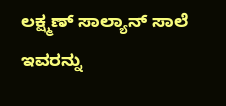ಲಕ್ಷ್ಮಣ್ ಸಾಲ್ಯಾನ್ ಸಾಲೆ ಇವರನ್ನು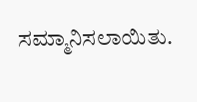ಸಮ್ಮಾನಿಸಲಾಯಿತು.